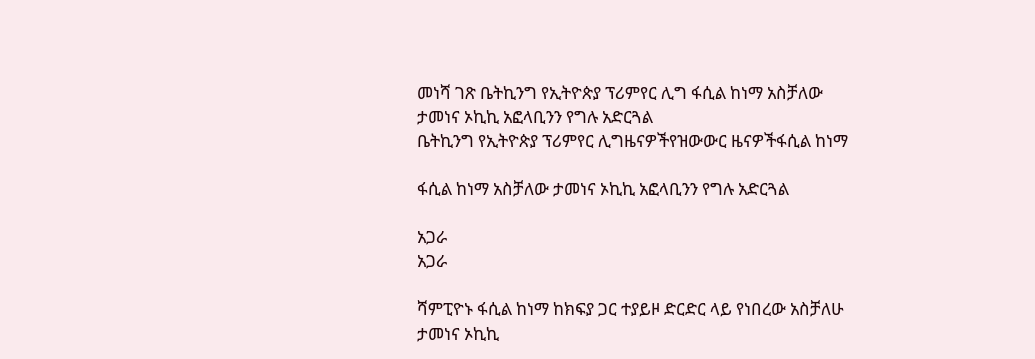መነሻ ገጽ ቤትኪንግ የኢትዮጵያ ፕሪምየር ሊግ ፋሲል ከነማ አስቻለው ታመነና ኦኪኪ አፎላቢንን የግሉ አድርጓል
ቤትኪንግ የኢትዮጵያ ፕሪምየር ሊግዜናዎችየዝውውር ዜናዎችፋሲል ከነማ

ፋሲል ከነማ አስቻለው ታመነና ኦኪኪ አፎላቢንን የግሉ አድርጓል

አጋራ
አጋራ

ሻምፒዮኑ ፋሲል ከነማ ከክፍያ ጋር ተያይዞ ድርድር ላይ የነበረው አስቻለሁ ታመነና ኦኪኪ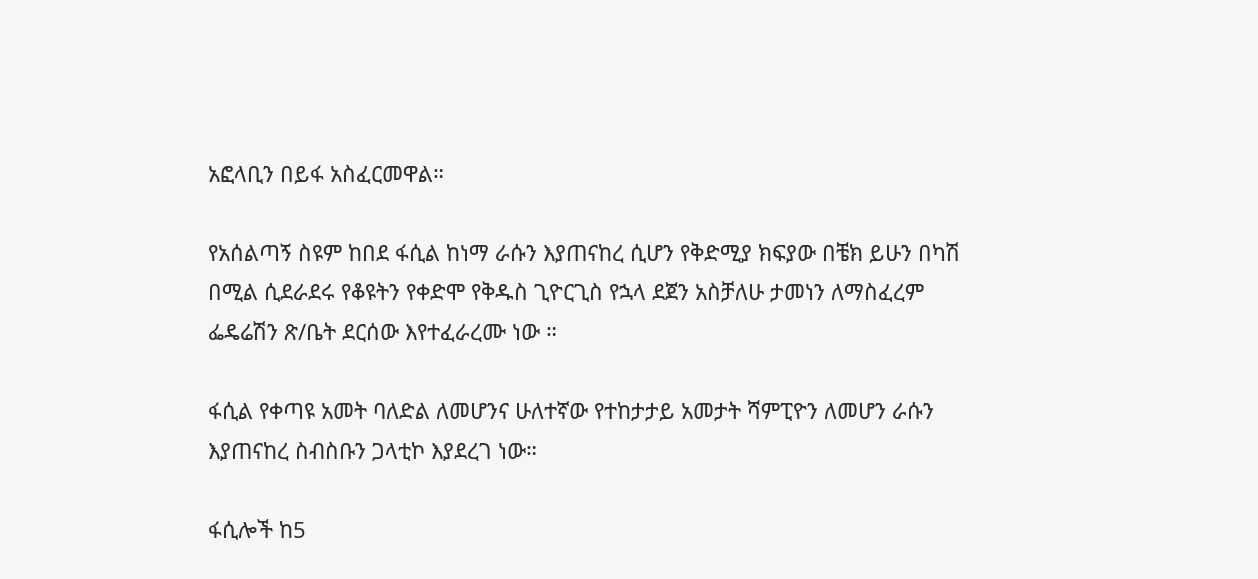አፎላቢን በይፋ አስፈርመዋል።

የአሰልጣኝ ስዩም ከበደ ፋሲል ከነማ ራሱን እያጠናከረ ሲሆን የቅድሚያ ክፍያው በቼክ ይሁን በካሽ በሚል ሲደራደሩ የቆዩትን የቀድሞ የቅዱስ ጊዮርጊስ የኋላ ደጀን አስቻለሁ ታመነን ለማስፈረም ፌዴሬሽን ጽ/ቤት ደርሰው እየተፈራረሙ ነው ።

ፋሲል የቀጣዩ አመት ባለድል ለመሆንና ሁለተኛው የተከታታይ አመታት ሻምፒዮን ለመሆን ራሱን እያጠናከረ ስብስቡን ጋላቲኮ እያደረገ ነው።

ፋሲሎች ከ5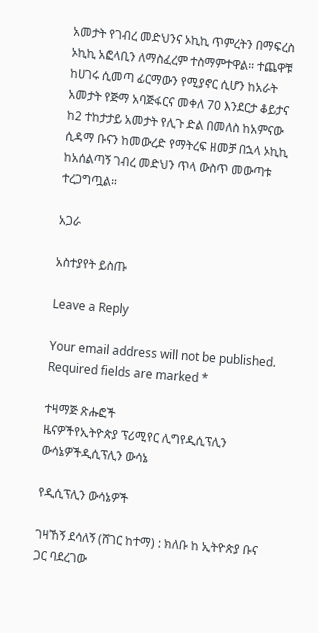አመታት የገብረ መድህንና ኦኪኪ ጥምረትን በማፍረስ ኦኪኪ አፎላቢን ለማስፈረም ተስማምተዋል። ተጨዋቹ ከሀገሩ ሲመጣ ፊርማውን የሚያኖር ሲሆን ከአራት አመታት የጅማ አባጅፋርና መቀለ 70 እንደርታ ቆይታና ከ2 ተከታታይ አመታት የሊጉ ድል በመለስ ከአምናው ሲዳማ ቡናን ከመውረድ የማትረፍ ዘመቻ በኋላ ኦኪኪ ከአሰልጣኝ ገብረ መድህን ጥላ ውስጥ መውጣቱ ተረጋግጧል።

አጋራ

አስተያየት ይስጡ

Leave a Reply

Your email address will not be published. Required fields are marked *

ተዛማጅ ጽሑፎች
ዜናዎችየኢትዮጵያ ፕሪሚየር ሊግየዲሲፕሊን ውሳኔዎችዲሲፕሊን ውሳኔ

የዲሲፕሊን ውሳኔዎች

ገዛኸኝ ደሳለኝ (ሸገር ከተማ) : ክለቡ ከ ኢትዮጵያ ቡና ጋር ባደረገው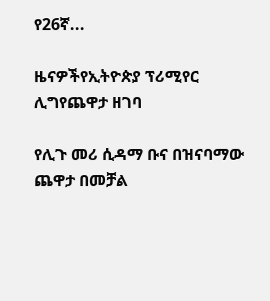የ26ኛ...

ዜናዎችየኢትዮጵያ ፕሪሚየር ሊግየጨዋታ ዘገባ

የሊጉ መሪ ሲዳማ ቡና በዝናባማው ጨዋታ በመቻል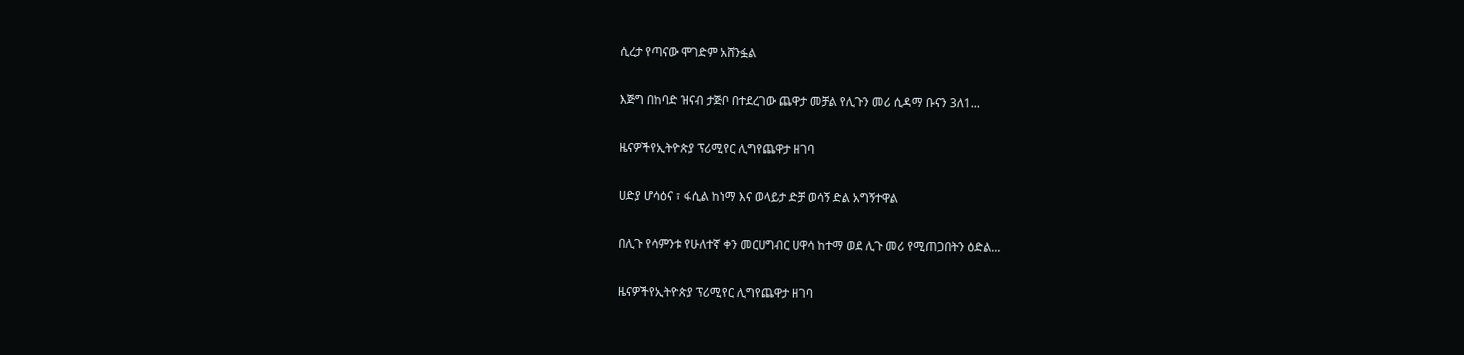ሲረታ የጣናው ሞገድም አሸንፏል

እጅግ በከባድ ዝናብ ታጅቦ በተደረገው ጨዋታ መቻል የሊጉን መሪ ሲዳማ ቡናን 3ለ1...

ዜናዎችየኢትዮጵያ ፕሪሚየር ሊግየጨዋታ ዘገባ

ሀድያ ሆሳዕና ፣ ፋሲል ከነማ እና ወላይታ ድቻ ወሳኝ ድል አግኝተዋል

በሊጉ የሳምንቱ የሁለተኛ ቀን መርሀግብር ሀዋሳ ከተማ ወደ ሊጉ መሪ የሚጠጋበትን ዕድል...

ዜናዎችየኢትዮጵያ ፕሪሚየር ሊግየጨዋታ ዘገባ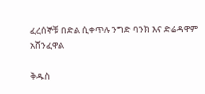ፈረሰኞቹ በድል ሲቀጥሉ ንግድ ባንክ እና ድሬዳዋም አሸንፈዋል

ቅዱስ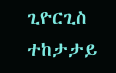ጊዮርጊስ ተከታታይ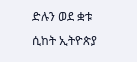ድሉን ወደ ቋቱ ሲከት ኢትዮጵያ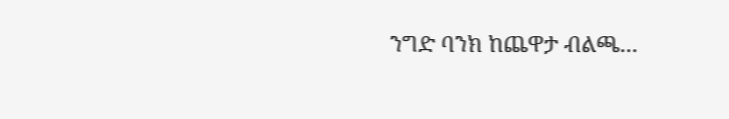ንግድ ባንክ ከጨዋታ ብልጫ...